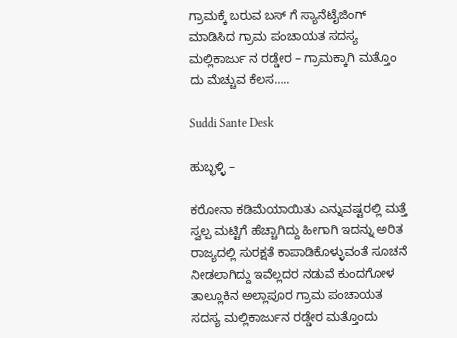ಗ್ರಾಮಕ್ಕೆ ಬರುವ ಬಸ್ ಗೆ ಸ್ಯಾನೆಟೈಜಿಂಗ್ ಮಾಡಿಸಿದ ಗ್ರಾಮ ಪಂಚಾಯತ ಸದಸ್ಯ ಮಲ್ಲಿಕಾರ್ಜು ನ ರಡ್ಡೇರ – ಗ್ರಾಮಕ್ಕಾಗಿ ಮತ್ತೊಂ ದು ಮೆಚ್ಚುವ ಕೆಲಸ…..

Suddi Sante Desk

ಹುಬ್ಭಳ್ಳಿ –

ಕರೋನಾ ಕಡಿಮೆಯಾಯಿತು ಎನ್ನುವಷ್ಟರಲ್ಲಿ ಮತ್ತೆ ಸ್ವಲ್ಪ ಮಟ್ಟಿಗೆ ಹೆಚ್ಚಾಗಿದ್ದು ಹೀಗಾಗಿ ಇದನ್ನು ಅರಿತ ರಾಜ್ಯದಲ್ಲಿ ಸುರಕ್ಷತೆ ಕಾಪಾಡಿಕೊಳ್ಳುವಂತೆ ಸೂಚನೆ ನೀಡಲಾಗಿದ್ದು ಇವೆಲ್ಲದರ ನಡುವೆ ಕುಂದಗೋಳ ತಾಲ್ಲೂಕಿನ ಅಲ್ಲಾಪೂರ ಗ್ರಾಮ ಪಂಚಾಯತ ಸದಸ್ಯ ಮಲ್ಲಿಕಾರ್ಜುನ ರಡ್ಡೇರ ಮತ್ತೊಂದು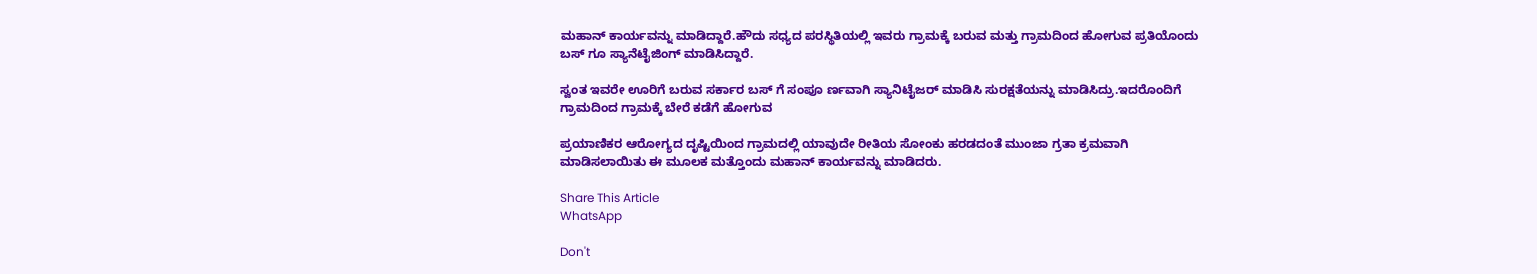ಮಹಾನ್ ಕಾರ್ಯವನ್ನು ಮಾಡಿದ್ದಾರೆ.ಹೌದು ಸಧ್ಯದ ಪರಸ್ಥಿತಿಯಲ್ಲಿ ಇವರು ಗ್ರಾಮಕ್ಕೆ ಬರುವ ಮತ್ತು ಗ್ರಾಮದಿಂದ ಹೋಗುವ ಪ್ರತಿಯೊಂದು ಬಸ್ ಗೂ ಸ್ಯಾನೆಟೈಜಿಂಗ್ ಮಾಡಿಸಿದ್ದಾರೆ.

ಸ್ವಂತ ಇವರೇ ಊರಿಗೆ ಬರುವ ಸರ್ಕಾರ ಬಸ್ ಗೆ ಸಂಪೂ ರ್ಣವಾಗಿ ಸ್ಯಾನಿಟೈಜರ್ ಮಾಡಿಸಿ ಸುರಕ್ಷತೆಯನ್ನು ಮಾಡಿಸಿದ್ರು.ಇದರೊಂದಿಗೆ ಗ್ರಾಮದಿಂದ ಗ್ರಾಮಕ್ಕೆ ಬೇರೆ ಕಡೆಗೆ ಹೋಗುವ

ಪ್ರಯಾಣಿಕರ ಆರೋಗ್ಯದ ದೃಷ್ಟಿಯಿಂದ ಗ್ರಾಮದಲ್ಲಿ ಯಾವುದೇ ರೀತಿಯ ಸೋಂಕು ಹರಡದಂತೆ ಮುಂಜಾ ಗ್ರತಾ ಕ್ರಮವಾಗಿ ಮಾಡಿಸಲಾಯಿತು ಈ ಮೂಲಕ ಮತ್ತೊಂದು ಮಹಾನ್ ಕಾರ್ಯವನ್ನು ಮಾಡಿದರು.

Share This Article
WhatsApp

Don't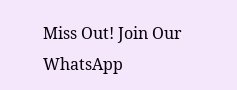Miss Out! Join Our WhatsApp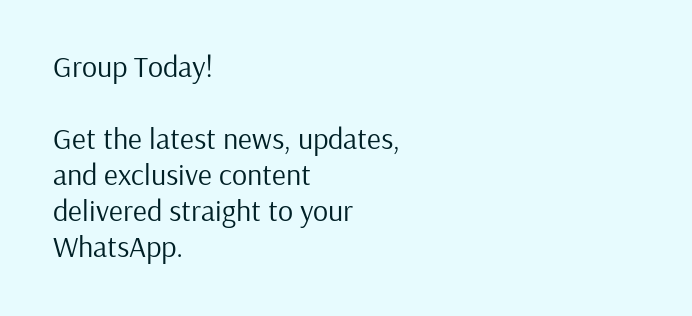Group Today!

Get the latest news, updates, and exclusive content delivered straight to your WhatsApp.